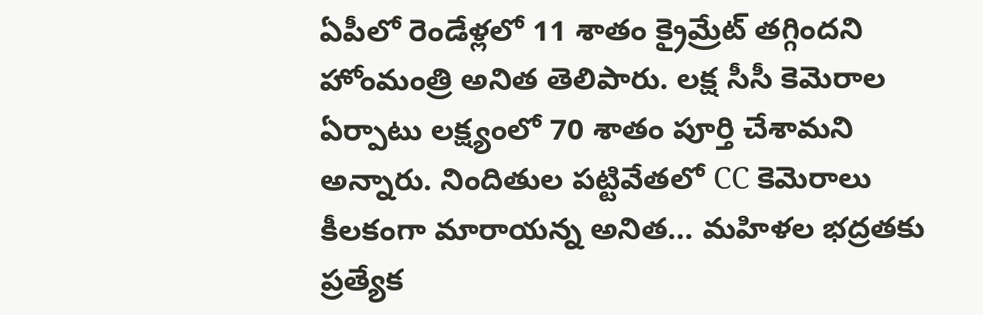ఏపీలో రెండేళ్లలో 11 శాతం క్రైమ్రేట్ తగ్గిందని హోంమంత్రి అనిత తెలిపారు. లక్ష సీసీ కెమెరాల ఏర్పాటు లక్ష్యంలో 70 శాతం పూర్తి చేశామని అన్నారు. నిందితుల పట్టివేతలో CC కెమెరాలు కీలకంగా మారాయన్న అనిత… మహిళల భద్రతకు ప్రత్యేక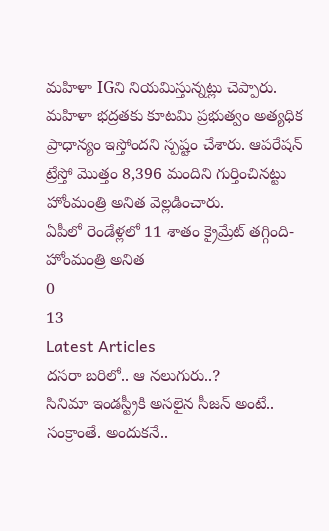మహిళా IGని నియమిస్తున్నట్లు చెప్పారు. మహిళా భద్రతకు కూటమి ప్రభుత్వం అత్యధిక ప్రాధాన్యం ఇస్తోందని స్పష్టం చేశారు. ఆపరేషన్ ట్రేస్తో మొత్తం 8,396 మందిని గుర్తించినట్టు హోంమంత్రి అనిత వెల్లడించారు.
ఏపీలో రెండేళ్లలో 11 శాతం క్రైమ్రేట్ తగ్గింది-హోంమంత్రి అనిత
0
13
Latest Articles
దసరా బరిలో.. ఆ నలుగురు..?
సినిమా ఇండస్ట్రీకి అసలైన సీజన్ అంటే.. సంక్రాంతే. అందుకనే..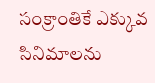సంక్రాంతికే ఎక్కువ సినిమాలను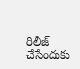రిలీజ్ చేసేందుకు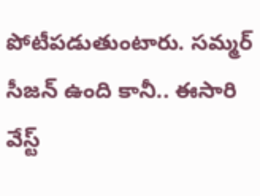పోటీపడుతుంటారు. సమ్మర్ సీజన్ ఉంది కానీ.. ఈసారి వేస్ట్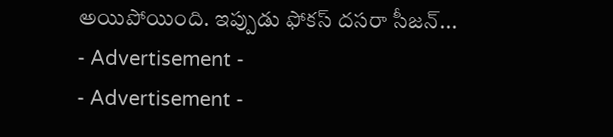అయిపోయింది. ఇప్పుడు ఫోకస్ దసరా సీజన్...
- Advertisement -
- Advertisement -